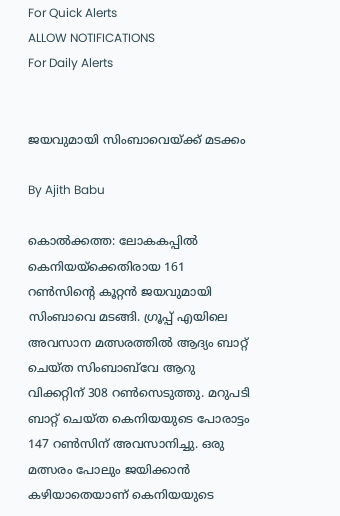For Quick Alerts
ALLOW NOTIFICATIONS
For Daily Alerts


ജയവുമായി സിംബാവെയ്ക്ക് മടക്കം

By Ajith Babu

കൊല്‍ക്കത്ത: ലോകകപ്പില്‍ കെനിയയ്‌ക്കെതിരായ 161 റണ്‍സിന്റെ കൂറ്റന്‍ ജയവുമായി സിംബാവെ മടങ്ങി. ഗ്രൂപ്പ് എയിലെ അവസാന മത്സരത്തില്‍ ആദ്യം ബാറ്റ് ചെയ്ത സിംബാബ്‌വേ ആറു വിക്കറ്റിന് 308 റണ്‍സെടുത്തു. മറുപടി ബാറ്റ് ചെയ്ത കെനിയയുടെ പോരാട്ടം 147 റണ്‍സിന് അവസാനിച്ചു. ഒരു മത്സരം പോലും ജയിക്കാന്‍ കഴിയാതെയാണ് കെനിയയുടെ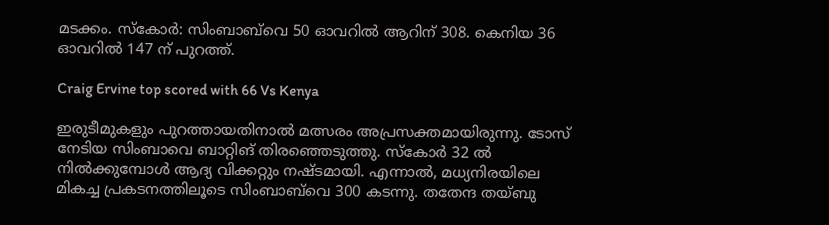മടക്കം. സ്‌കോര്‍: സിംബാബ്‌വെ 50 ഓവറില്‍ ആറിന് 308. കെനിയ 36 ഓവറില്‍ 147 ന് പുറത്ത്.

Craig Ervine top scored with 66 Vs Kenya

ഇരുടീമുകളും പുറത്തായതിനാല്‍ മത്സരം അപ്രസക്തമായിരുന്നു. ടോസ്‌ നേടിയ സിംബാവെ ബാറ്റിങ് തിരഞ്ഞെടുത്തു. സ്‌കോര്‍ 32 ല്‍ നില്‍ക്കുമ്പോള്‍ ആദ്യ വിക്കറ്റും നഷ്ടമായി. എന്നാല്‍, മധ്യനിരയിലെ മികച്ച പ്രകടനത്തിലൂടെ സിംബാബ്‌വെ 300 കടന്നു. തതേന്ദ തയ്ബു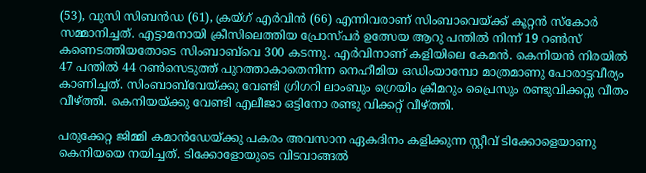(53), വുസി സിബന്‍ഡ (61), ക്രയ്ഗ് എര്‍വിന്‍ (66) എന്നിവരാണ് സിംബാവെയ്ക്ക് കൂറ്റന്‍ സ്‌കോര്‍ സമ്മാനിച്ചത്. എട്ടാമനായി ക്രീസിലെത്തിയ പ്രോസ്പര്‍ ഉത്സേയ ആറു പന്തില്‍ നിന്ന് 19 റണ്‍സ് കണെടത്തിയതോടെ സിംബാബ്‌വെ 300 കടന്നു. എര്‍വിനാണ് കളിയിലെ കേമന്‍. കെനിയന്‍ നിരയില്‍ 47 പന്തില്‍ 44 റണ്‍സെടുത്ത് പുറത്താകാതെനിന്ന നെഹീമിയ ഒഡിംയാമ്പോ മാത്രമാണു പോരാട്ടവീര്യം കാണിച്ചത്. സിംബാബ്‌വേയ്ക്കു വേണ്ടി ഗ്രിഗറി ലാംബും ഗ്രെയിം ക്രീമറും പ്രൈസും രണ്ടുവിക്കറ്റു വീതം വീഴ്ത്തി. കെനിയയ്ക്കു വേണ്ടി എലീജാ ഒട്ടിനോ രണ്ടു വിക്കറ്റ് വീഴ്ത്തി.

പരുക്കേറ്റ ജിമ്മി കമാന്‍ഡേയ്ക്കു പകരം അവസാന ഏകദിനം കളിക്കുന്ന സ്റ്റീവ് ടിക്കോളെയാണു കെനിയയെ നയിച്ചത്. ടിക്കോളോയുടെ വിടവാങ്ങല്‍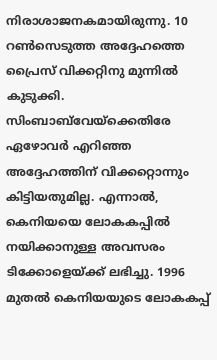നിരാശാജനകമായിരുന്നു. 10 റണ്‍സെടുത്ത അദ്ദേഹത്തെ പ്രൈസ് വിക്കറ്റിനു മുന്നില്‍ കുടുക്കി. സിംബാബ്‌വേയ്‌ക്കെതിരേ ഏഴോവര്‍ എറിഞ്ഞ അദ്ദേഹത്തിന് വിക്കറ്റൊന്നും കിട്ടിയതുമില്ല. എന്നാല്‍, കെനിയയെ ലോകകപ്പില്‍ നയിക്കാനുള്ള അവസരം ടിക്കോളെയ്ക്ക് ലഭിച്ചു. 1996 മുതല്‍ കെനിയയുടെ ലോകകപ്പ്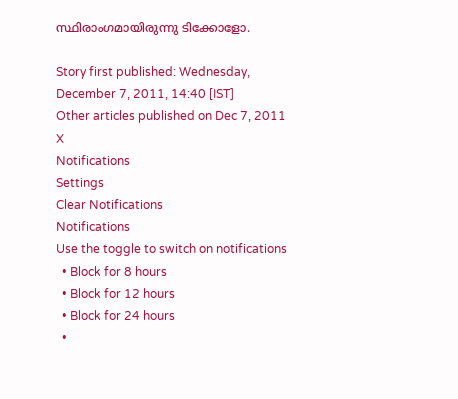സ്ഥിരാംഗമായിരുന്നു ടിക്കോളോ.

Story first published: Wednesday, December 7, 2011, 14:40 [IST]
Other articles published on Dec 7, 2011
X
Notifications
Settings
Clear Notifications
Notifications
Use the toggle to switch on notifications
  • Block for 8 hours
  • Block for 12 hours
  • Block for 24 hours
  •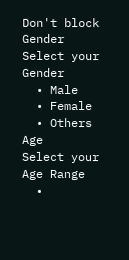Don't block
Gender
Select your Gender
  • Male
  • Female
  • Others
Age
Select your Age Range
  •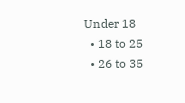Under 18
  • 18 to 25
  • 26 to 35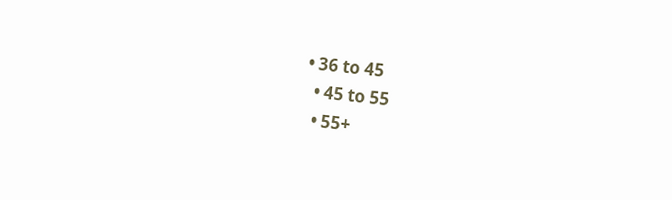• 36 to 45
  • 45 to 55
  • 55+